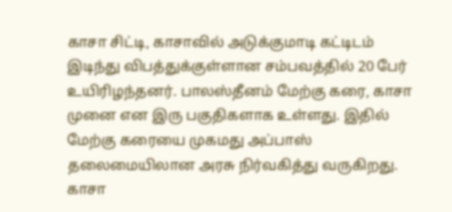காசா சிட்டி, காசாவில் அடுக்குமாடி கட்டிடம் இடிந்து விபத்துக்குள்ளான சம்பவத்தில் 20 பேர் உயிரிழந்தனர். பாலஸ்தீனம் மேற்கு கரை, காசா முனை என இரு பகுதிகளாக உள்ளது. இதில் மேற்கு கரையை முகமது அப்பாஸ் தலைமையிலான அரசு நிர்வகித்து வருகிறது. காசா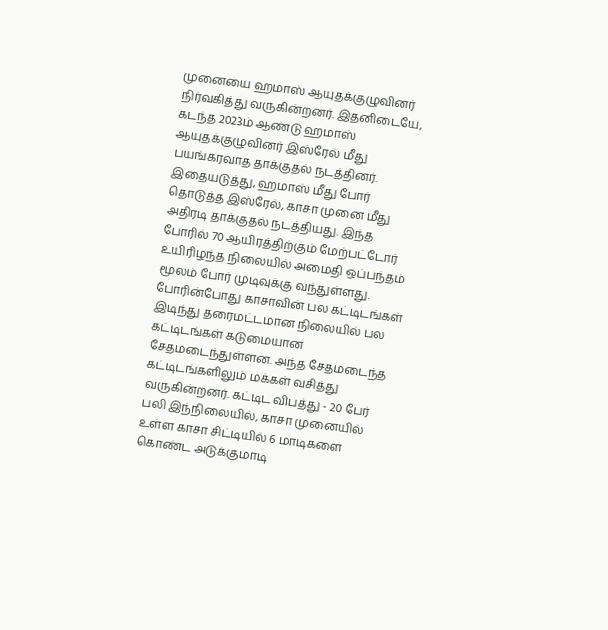முனையை ஹமாஸ் ஆயுதக்குழுவினர் நிர்வகித்து வருகின்றனர். இதனிடையே, கடந்த 2023ம் ஆண்டு ஹமாஸ் ஆயுதக்குழுவினர் இஸ்ரேல் மீது பயங்கரவாத தாக்குதல் நடத்தினர். இதையடுத்து, ஹமாஸ் மீது போர் தொடுத்த இஸ்ரேல், காசா முனை மீது அதிரடி தாக்குதல் நடத்தியது. இந்த போரில் 70 ஆயிரத்திற்கும் மேற்பட்டோர் உயிரிழந்த நிலையில் அமைதி ஒப்பந்தம் மூலம் போர் முடிவுக்கு வந்துள்ளது. போரின்போது காசாவின் பல கட்டிடங்கள் இடிந்து தரைமட்டமான நிலையில் பல கட்டிடங்கள் கடுமையான சேதமடைந்துள்ளன. அந்த சேதமடைந்த கட்டிடங்களிலும் மக்கள் வசித்து வருகின்றனர். கட்டிட விபத்து - 20 பேர் பலி இந்நிலையில், காசா முனையில் உள்ள காசா சிட்டியில் 6 மாடிகளை கொண்ட அடுக்குமாடி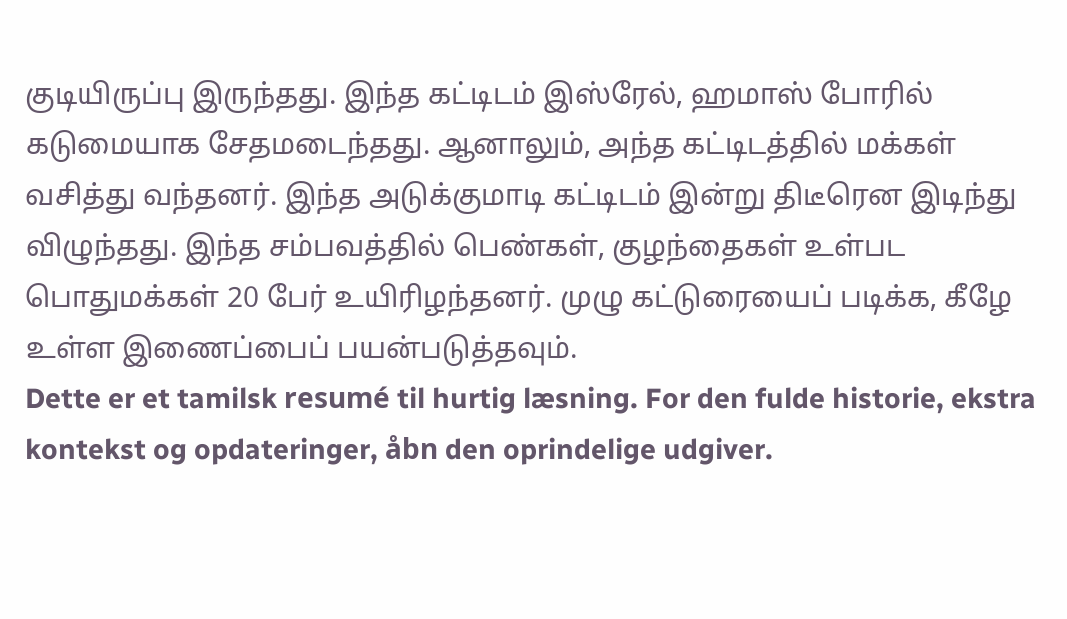குடியிருப்பு இருந்தது. இந்த கட்டிடம் இஸ்ரேல், ஹமாஸ் போரில் கடுமையாக சேதமடைந்தது. ஆனாலும், அந்த கட்டிடத்தில் மக்கள் வசித்து வந்தனர். இந்த அடுக்குமாடி கட்டிடம் இன்று திடீரென இடிந்து விழுந்தது. இந்த சம்பவத்தில் பெண்கள், குழந்தைகள் உள்பட பொதுமக்கள் 20 பேர் உயிரிழந்தனர். முழு கட்டுரையைப் படிக்க, கீழே உள்ள இணைப்பைப் பயன்படுத்தவும்.
Dette er et tamilsk resumé til hurtig læsning. For den fulde historie, ekstra kontekst og opdateringer, åbn den oprindelige udgiver.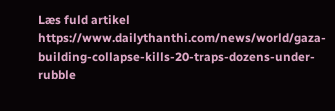Læs fuld artikel
https://www.dailythanthi.com/news/world/gaza-building-collapse-kills-20-traps-dozens-under-rubble